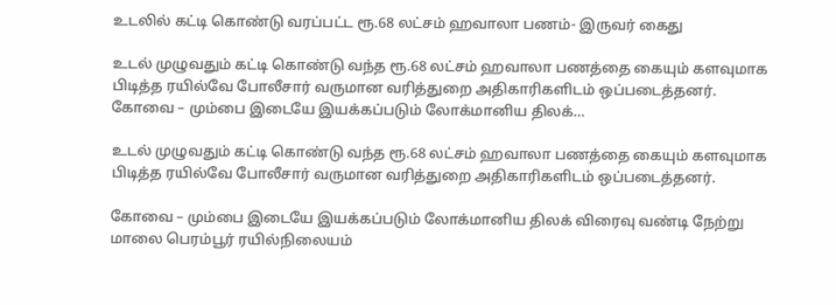உடலில் கட்டி கொண்டு வரப்பட்ட ரூ.68 லட்சம் ஹவாலா பணம்- இருவர் கைது

உடல் முழுவதும் கட்டி கொண்டு வந்த ரூ.68 லட்சம் ஹவாலா பணத்தை கையும் களவுமாக பிடித்த ரயில்வே போலீசார் வருமான வரித்துறை அதிகாரிகளிடம் ஒப்படைத்தனர். கோவை – மும்பை இடையே இயக்கப்படும் லோக்மானிய திலக்…

உடல் முழுவதும் கட்டி கொண்டு வந்த ரூ.68 லட்சம் ஹவாலா பணத்தை கையும் களவுமாக பிடித்த ரயில்வே போலீசார் வருமான வரித்துறை அதிகாரிகளிடம் ஒப்படைத்தனர்.

கோவை – மும்பை இடையே இயக்கப்படும் லோக்மானிய திலக் விரைவு வண்டி நேற்று மாலை பெரம்பூர்‌ ரயில்‌நிலையம்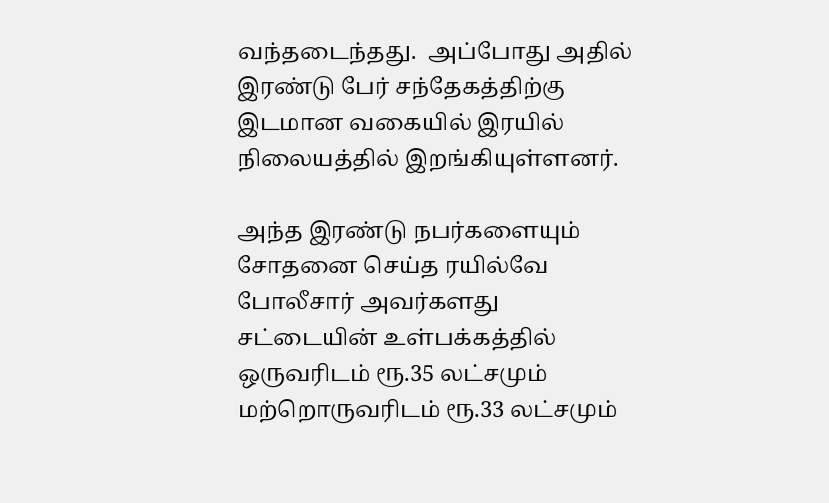வந்தடைந்தது.  அப்போது அதில் இரண்டு பேர் சந்தேகத்திற்கு இடமான வகையில் இரயில் நிலையத்தில் இறங்கியுள்ளனர்.

அந்த இரண்டு நபர்களையும் சோதனை செய்த ரயில்வே போலீசார் அவர்களது சட்டையின் உள்பக்கத்தில் ஒருவரிடம் ரூ.35 லட்சமும் மற்றொருவரிடம் ரூ.33 லட்சமும்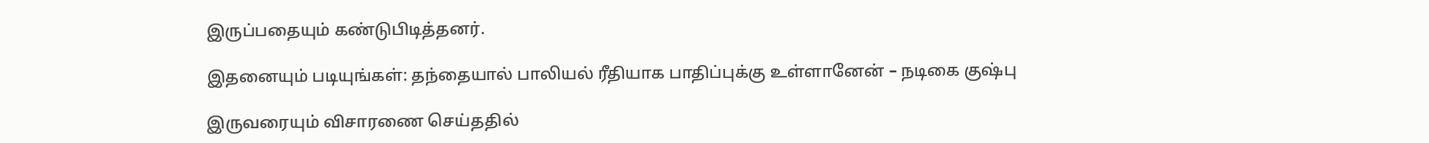இருப்பதையும் கண்டுபிடித்தனர்.

இதனையும் படியுங்கள்: தந்தையால் பாலியல் ரீதியாக பாதிப்புக்கு உள்ளானேன் – நடிகை குஷ்பு

இருவரையும் விசாரணை செய்ததில்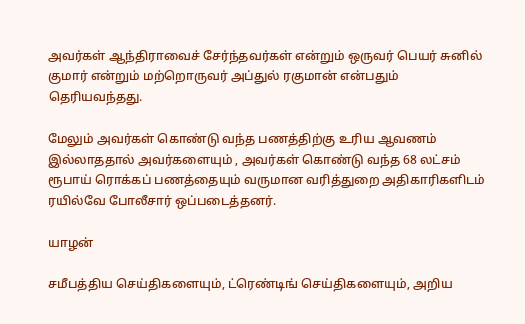அவர்கள் ஆந்திராவைச் சேர்ந்தவர்கள் என்றும் ஒருவர் பெயர் சுனில் குமார் என்றும் மற்றொருவர் அப்துல் ரகுமான் என்பதும் தெரியவந்தது.

மேலும் அவர்கள் கொண்டு வந்த பணத்திற்கு உரிய ஆவணம் இல்லாததால் அவர்களையும் , அவர்கள் கொண்டு வந்த 68 லட்சம் ரூபாய் ரொக்கப் பணத்தையும் வருமான வரித்துறை அதிகாரிகளிடம் ரயில்வே போலீசார் ஒப்படைத்தனர்.

யாழன்

சமீபத்திய செய்திகளையும், ட்ரெண்டிங் செய்திகளையும், அறிய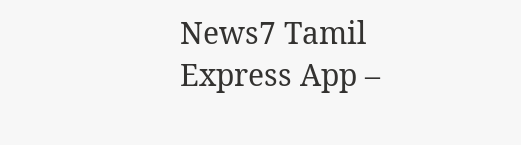News7 Tamil Express App –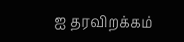ஐ தரவிறக்கம்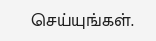செய்யுங்கள்.